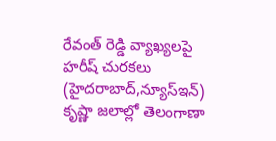రేవంత్ రెడ్డి వ్యాఖ్యలపై హరీష్ చురకలు
(హైదరాబాద్,న్యూస్ఇన్)
కృష్ణా జలాల్లో తెలంగాణా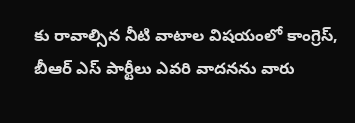కు రావాల్సిన నీటి వాటాల విషయంలో కాంగ్రెస్, బీఆర్ ఎస్ పార్టీలు ఎవరి వాదనను వారు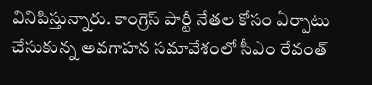వినిపిస్తున్నారు. కాంగ్రెస్ పార్టీ నేతల కోసం ఏర్పాటు చేసుకున్న అవగాహన సమావేశంలో సీఎం రేవంత్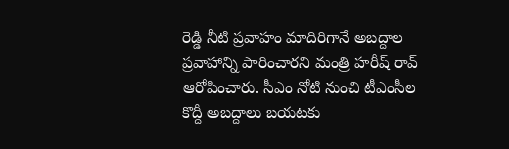రెడ్డి నీటి ప్రవాహం మాదిరిగానే అబద్దాల ప్రవాహాన్ని పారించారని మంత్రి హరీష్ రావ్ ఆరోపించారు. సీఎం నోటి నుంచి టీఎంసీల కొద్దీ అబద్దాలు బయటకు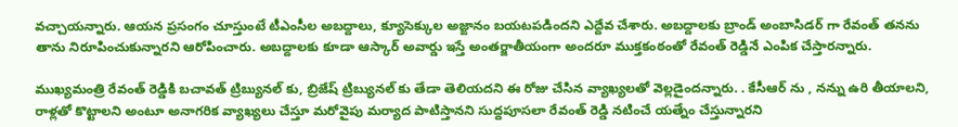వచ్చాయన్నారు. ఆయన ప్రసంగం చూస్తుంటే టీఎంసీల అబద్దాలు, క్యూసెక్కుల అజ్ఙానం బయటపడిందని ఎద్దేవ చేశారు. అబద్దాలకు బ్రాండ్ అంబాసిడర్ గా రేవంత్ తనను తాను నిరూపించుకున్నారని ఆరోపించారు. అబద్దాలకు కూడా ఆస్కార్ అవార్డు ఇస్తే అంతర్జాతీయంగా అందరూ ముక్తకంఠంతో రేవంత్ రెడ్డినే ఎంపిక చేస్తారన్నారు.

ముఖ్యమంత్రి రేవంత్ రెడ్డికి బచావత్ ట్రిబ్యునల్ కు, బ్రిజేష్ ట్రిబ్యునల్ కు తేడా తెలియదని ఈ రోజు చేసిన వ్యాఖ్యలతో వెల్లడైందన్నారు. . కేసీఆర్ ను , నన్ను ఉరి తీయాలని, రాళ్లతో కొట్టాలని అంటూ అనాగరిక వ్యాఖ్యలు చేస్తూ మరోవైపు మర్యాద పాటిస్తానని సుద్దపూసలా రేవంత్ రెడ్డి నటించే యత్నేం చేస్తున్నారని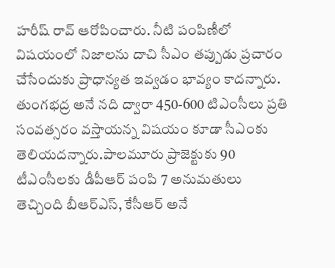హరీష్ రావ్ ఆరోపించారు. నీటి పంపిణీలో విషయంలో నిజాలను దాచి సీఎం తప్పుడు ప్రచారం చేసేందుకు ప్రాధాన్యత ఇవ్వడం భావ్యం కాదన్నారు. తుంగభద్ర అనే నది ద్వారా 450-600 టిఎంసీలు ప్రతి సంవత్సరం వస్తాయన్న విషయం కూడా సీఎంకు తెలియదన్నారు.పాలమూరు ప్రాజెక్టుకు 90 టీఎంసీలకు డీపీఆర్ పంపి 7 అనుమతులు తెచ్చింది బీఆర్ఎస్, కేసీఆర్ అనే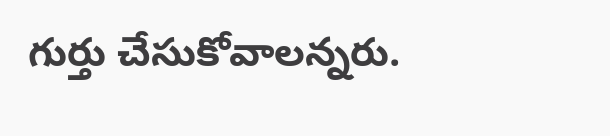గుర్తు చేసుకోవాలన్నరు.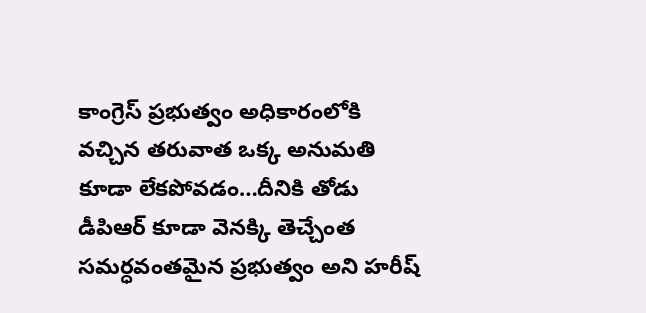కాంగ్రెస్ ప్రభుత్వం అధికారంలోకి వచ్చిన తరువాత ఒక్క అనుమతి కూడా లేకపోవడం…దీనికి తోడు డీపిఆర్ కూడా వెనక్కి తెచ్చేంత సమర్ధవంతమైన ప్రభుత్వం అని హరీష్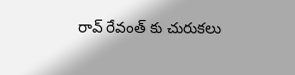రావ్ రేవంత్ కు చురుకలు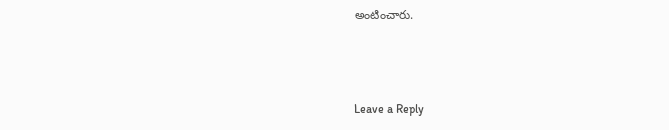అంటించారు.



Leave a Reply